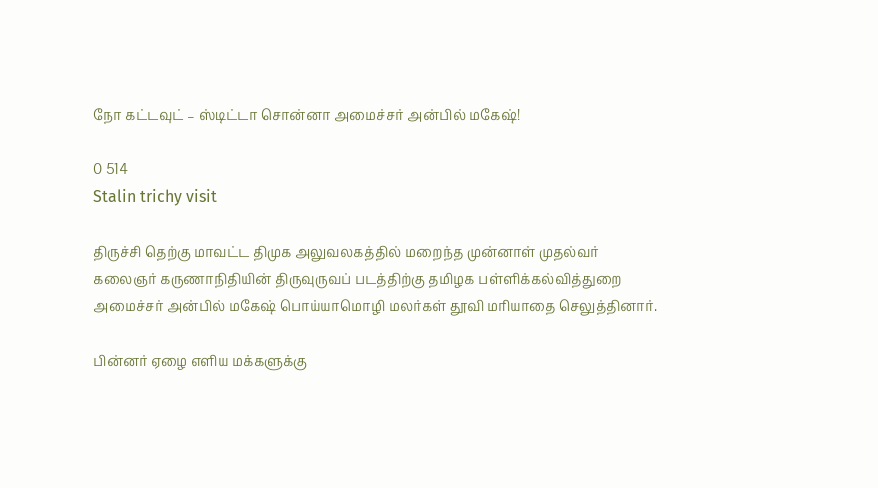நோ கட்டவுட் – ஸ்டிட்டா சொன்னா அமைச்சர் அன்பில் மகேஷ்!

0 514
Stalin trichy visit

திருச்சி தெற்கு மாவட்ட திமுக அலுவலகத்தில் மறைந்த முன்னாள் முதல்வர் கலைஞர் கருணாநிதியின் திருவுருவப் படத்திற்கு தமிழக பள்ளிக்கல்வித்துறை அமைச்சர் அன்பில் மகேஷ் பொய்யாமொழி மலர்கள் தூவி மரியாதை செலுத்தினார்.

பின்னர் ஏழை எளிய மக்களுக்கு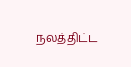நலத்திட்ட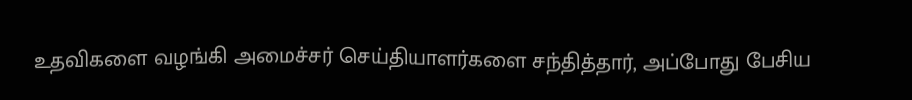உதவிகளை வழங்கி அமைச்சர் செய்தியாளர்களை சந்தித்தார், அப்போது பேசிய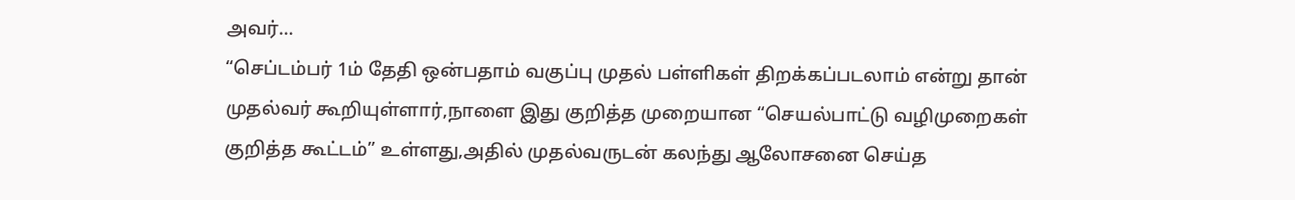அவர்…
“செப்டம்பர் 1ம் தேதி ஒன்பதாம் வகுப்பு முதல் பள்ளிகள் திறக்கப்படலாம் என்று தான் முதல்வர் கூறியுள்ளார்,நாளை இது குறித்த முறையான “செயல்பாட்டு வழிமுறைகள் குறித்த கூட்டம்” உள்ளது,அதில் முதல்வருடன் கலந்து ஆலோசனை செய்த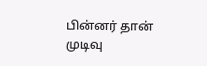பின்னர் தான் முடிவு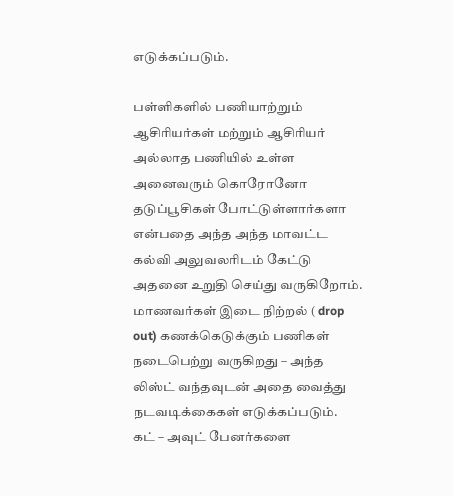எடுக்கப்படும்.

பள்ளிகளில் பணியாற்றும் ஆசிரியர்கள் மற்றும் ஆசிரியர் அல்லாத பணியில் உள்ள அனைவரும் கொரோனோ தடுப்பூசிகள் போட்டுள்ளார்களா என்பதை அந்த அந்த மாவட்ட கல்வி அலுவலரிடம் கேட்டு அதனை உறுதி செய்து வருகிறோம். மாணவர்கள் இடை நிற்றல் ( drop out) கணக்கெடுக்கும் பணிகள் நடைபெற்று வருகிறது – அந்த லிஸ்ட் வந்தவுடன் அதை வைத்து நடவடிக்கைகள் எடுக்கப்படும்.
கட் – அவுட் பேனர்களை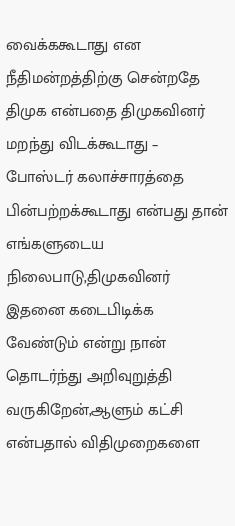வைக்ககூடாது என நீதிமன்றத்திற்கு சென்றதே திமுக என்பதை திமுகவினர் மறந்து விடக்கூடாது – போஸ்டர் கலாச்சாரத்தை பின்பற்றக்கூடாது என்பது தான் எங்களுடைய நிலைபாடு,திமுகவினர் இதனை கடைபிடிக்க வேண்டும் என்று நான் தொடர்ந்து அறிவுறுத்தி வருகிறேன்,ஆளும் கட்சி என்பதால் விதிமுறைகளை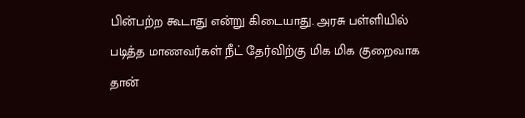பின்பற்ற கூடாது என்று கிடையாது. அரசு பள்ளியில் படித்த மாணவர்கள் நீட் தேர்விற்கு மிக மிக குறைவாக தான்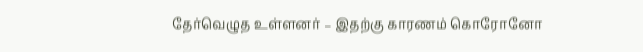தேர்வெழுத உள்ளனர் – இதற்கு காரணம் கொரோனோ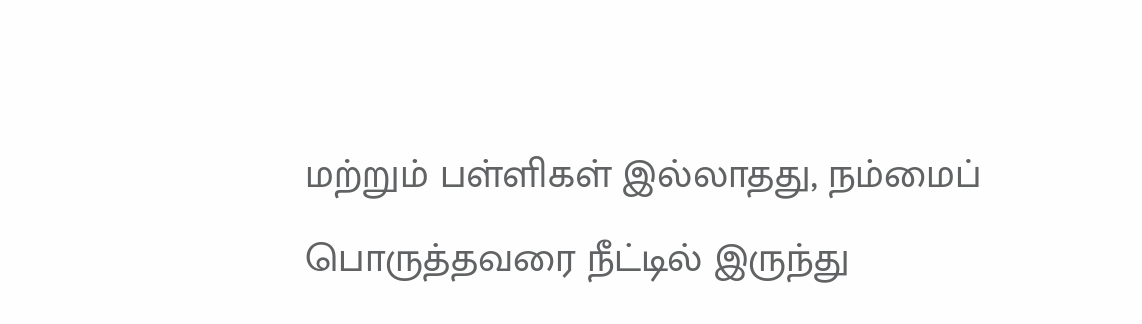மற்றும் பள்ளிகள் இல்லாதது, நம்மைப் பொருத்தவரை நீட்டில் இருந்து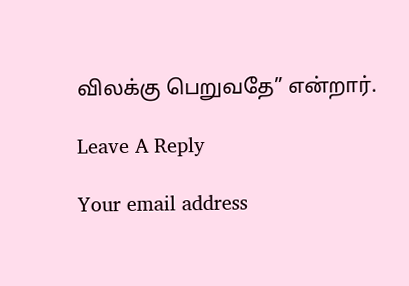விலக்கு பெறுவதே” என்றார்.

Leave A Reply

Your email address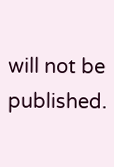will not be published.